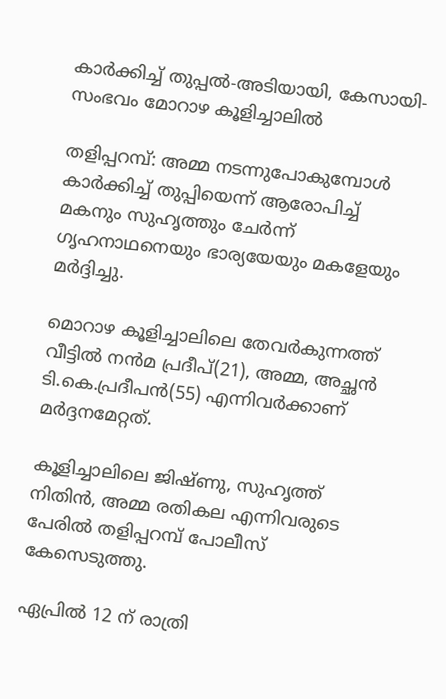കാര്‍ക്കിച്ച് തുപ്പല്‍-അടിയായി, കേസായി-സംഭവം മോറാഴ കൂളിച്ചാലില്‍

തളിപ്പറമ്പ്: അമ്മ നടന്നുപോകുമ്പോള്‍ കാര്‍ക്കിച്ച് തുപ്പിയെന്ന് ആരോപിച്ച് മകനും സുഹൃത്തും ചേര്‍ന്ന് ഗൃഹനാഥനെയും ഭാര്യയേയും മകളേയും മര്‍ദ്ദിച്ചു.

മൊറാഴ കൂളിച്ചാലിലെ തേവര്‍കുന്നത്ത് വീട്ടില്‍ നന്‍മ പ്രദീപ്(21), അമ്മ, അച്ഛന്‍ ടി.കെ.പ്രദീപന്‍(55) എന്നിവര്‍ക്കാണ് മര്‍ദ്ദനമേറ്റത്.

കൂളിച്ചാലിലെ ജിഷ്ണു, സുഹൃത്ത് നിതിന്‍, അമ്മ രതികല എന്നിവരുടെ പേരില്‍ തളിപ്പറമ്പ് പോലീസ് കേസെടുത്തു.

ഏപ്രില്‍ 12 ന് രാത്രി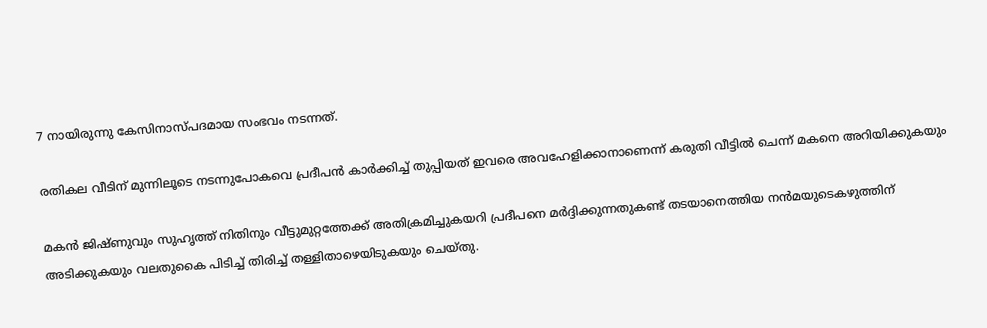7 നായിരുന്നു കേസിനാസ്പദമായ സംഭവം നടന്നത്.

രതികല വീടിന് മുന്നിലൂടെ നടന്നുപോകവെ പ്രദീപന്‍ കാര്‍ക്കിച്ച് തുപ്പിയത് ഇവരെ അവഹേളിക്കാനാണെന്ന് കരുതി വീട്ടില്‍ ചെന്ന് മകനെ അറിയിക്കുകയും

മകന്‍ ജിഷ്ണുവും സുഹൃത്ത് നിതിനും വീട്ടുമുറ്റത്തേക്ക് അതിക്രമിച്ചുകയറി പ്രദീപനെ മര്‍ദ്ദിക്കുന്നതുകണ്ട് തടയാനെത്തിയ നന്‍മയുടെകഴുത്തിന്
അടിക്കുകയും വലതുകൈ പിടിച്ച് തിരിച്ച് തള്ളിതാഴെയിടുകയും ചെയ്തു.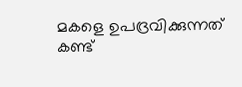മകളെ ഉപദ്രവിക്കുന്നത് കണ്ട്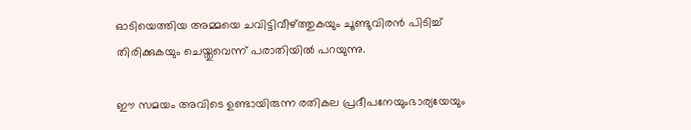ഓടിയെത്തിയ അമ്മയെ ചവിട്ടിവീഴ്ത്തുകയും ചൂണ്ടുവിരന്‍ പിടിച്ച് തിരിക്കുകയും ചെയ്തുവെന്ന് പരാതിയില്‍ പറയുന്നു.

ഈ സമയം അവിടെ ഉണ്ടായിരുന്ന രതികല പ്രദീപനേയുംഭാര്യയേയും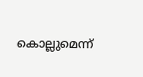കൊല്ലുമെന്ന്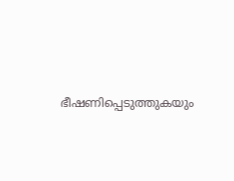ഭീഷണിപ്പെടുത്തുകയും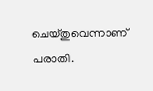ചെയ്തുവെന്നാണ് പരാതി.